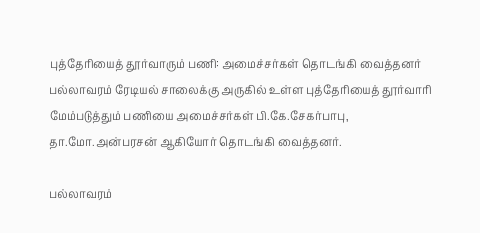புத்தேரியைத் தூர்வாரும் பணி: அமைச்சர்கள் தொடங்கி வைத்தனர்
பல்லாவரம் ரேடியல் சாலைக்கு அருகில் உள்ள புத்தேரியைத் தூர்வாரி மேம்படுத்தும் பணியை அமைச்சர்கள் பி.கே.சேகர்பாபு, தா.மோ.அன்பரசன் ஆகியோர் தொடங்கி வைத்தனர்.

பல்லாவரம்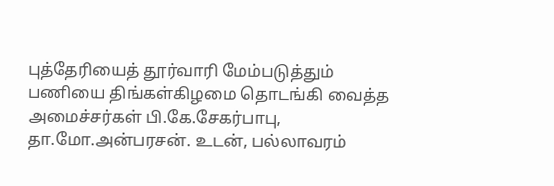புத்தேரியைத் தூர்வாரி மேம்படுத்தும் பணியை திங்கள்கிழமை தொடங்கி வைத்த அமைச்சர்கள் பி.கே.சேகர்பாபு, தா.மோ.அன்பரசன். உடன், பல்லாவரம்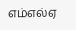எம்எல்ஏ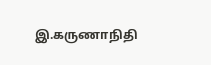இ.கருணாநிதி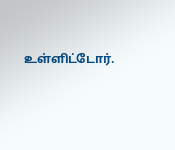உள்ளிட்டோர்.